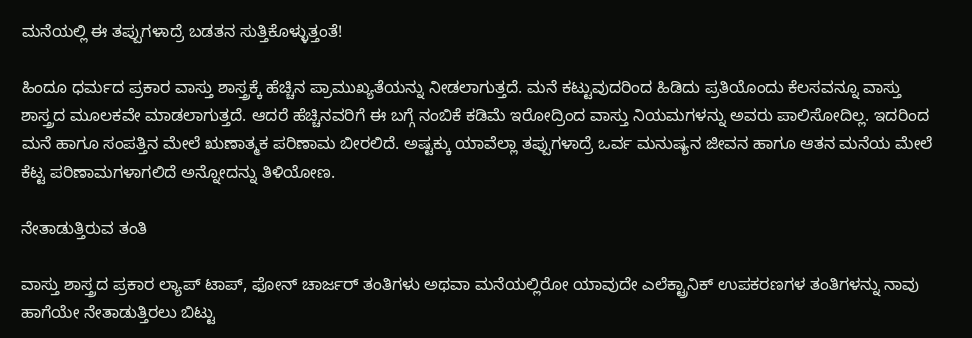ಮನೆಯಲ್ಲಿ ಈ ತಪ್ಪುಗಳಾದ್ರೆ ಬಡತನ ಸುತ್ತಿಕೊಳ್ಳುತ್ತಂತೆ!

ಹಿಂದೂ ಧರ್ಮದ ಪ್ರಕಾರ ವಾಸ್ತು ಶಾಸ್ತ್ರಕ್ಕೆ ಹೆಚ್ಚಿನ ಪ್ರಾಮುಖ್ಯತೆಯನ್ನು ನೀಡಲಾಗುತ್ತದೆ. ಮನೆ ಕಟ್ಟುವುದರಿಂದ ಹಿಡಿದು ಪ್ರತಿಯೊಂದು ಕೆಲಸವನ್ನೂ ವಾಸ್ತು ಶಾಸ್ತ್ರದ ಮೂಲಕವೇ ಮಾಡಲಾಗುತ್ತದೆ. ಆದರೆ ಹೆಚ್ಚಿನವರಿಗೆ ಈ ಬಗ್ಗೆ ನಂಬಿಕೆ ಕಡಿಮೆ ಇರೋದ್ರಿಂದ ವಾಸ್ತು ನಿಯಮಗಳನ್ನು ಅವರು ಪಾಲಿಸೋದಿಲ್ಲ. ಇದರಿಂದ ಮನೆ ಹಾಗೂ ಸಂಪತ್ತಿನ ಮೇಲೆ ಋಣಾತ್ಮಕ ಪರಿಣಾಮ ಬೀರಲಿದೆ. ಅಷ್ಟಕ್ಕು ಯಾವೆಲ್ಲಾ ತಪ್ಪುಗಳಾದ್ರೆ ಒರ್ವ ಮನುಷ್ಯನ ಜೀವನ ಹಾಗೂ ಆತನ ಮನೆಯ ಮೇಲೆ ಕೆಟ್ಟ ಪರಿಣಾಮಗಳಾಗಲಿದೆ ಅನ್ನೋದನ್ನು ತಿಳಿಯೋಣ.

ನೇತಾಡುತ್ತಿರುವ ತಂತಿ

ವಾಸ್ತು ಶಾಸ್ತ್ರದ ಪ್ರಕಾರ ಲ್ಯಾಪ್ ಟಾಪ್, ಫೋನ್ ಚಾರ್ಜರ್ ತಂತಿಗಳು ಅಥವಾ ಮನೆಯಲ್ಲಿರೋ ಯಾವುದೇ ಎಲೆಕ್ಟ್ರಾನಿಕ್ ಉಪಕರಣಗಳ ತಂತಿಗಳನ್ನು ನಾವು ಹಾಗೆಯೇ ನೇತಾಡುತ್ತಿರಲು ಬಿಟ್ಟು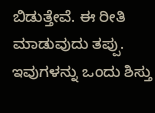ಬಿಡುತ್ತೇವೆ. ಈ ರೀತಿ ಮಾಡುವುದು ತಪ್ಪು. ಇವುಗಳನ್ನು ಒಂದು ಶಿಸ್ತು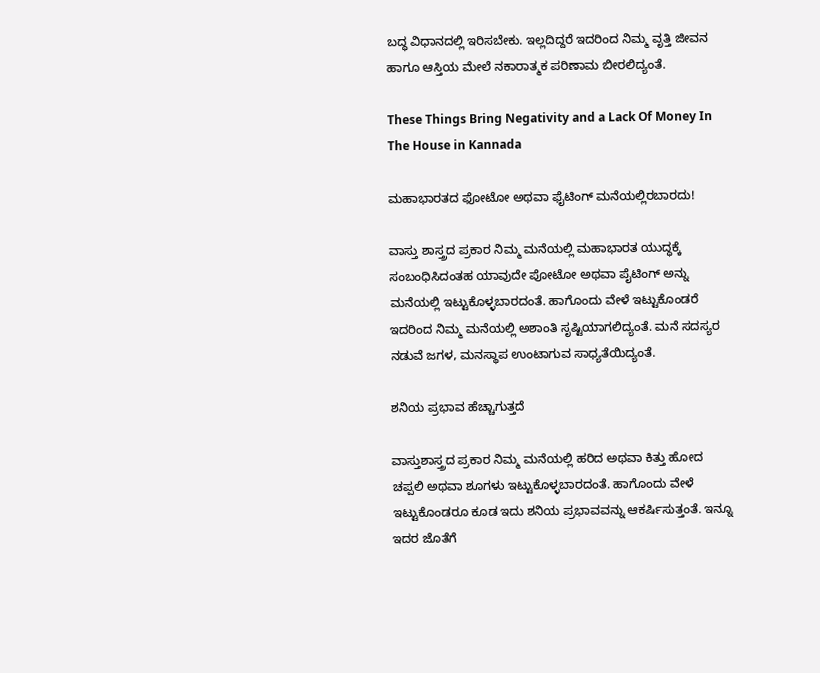ಬದ್ಧ ವಿಧಾನದಲ್ಲಿ ಇರಿಸಬೇಕು. ಇಲ್ಲದಿದ್ದರೆ ಇದರಿಂದ ನಿಮ್ಮ ವೃತ್ತಿ ಜೀವನ ಹಾಗೂ ಆಸ್ತಿಯ ಮೇಲೆ ನಕಾರಾತ್ಮಕ ಪರಿಣಾಮ ಬೀರಲಿದ್ಯಂತೆ.

These Things Bring Negativity and a Lack Of Money In The House in Kannada

ಮಹಾಭಾರತದ ಫೋಟೋ ಅಥವಾ ಫೈಟಿಂಗ್ ಮನೆಯಲ್ಲಿರಬಾರದು!

ವಾಸ್ತು ಶಾಸ್ತ್ರದ ಪ್ರಕಾರ ನಿಮ್ಮ ಮನೆಯಲ್ಲಿ ಮಹಾಭಾರತ ಯುದ್ಧಕ್ಕೆ ಸಂಬಂಧಿಸಿದಂತಹ ಯಾವುದೇ ಪೋಟೋ ಅಥವಾ ಪೈಟಿಂಗ್ ಅನ್ನು ಮನೆಯಲ್ಲಿ ಇಟ್ಟುಕೊಳ್ಳಬಾರದಂತೆ. ಹಾಗೊಂದು ವೇಳೆ ಇಟ್ಟುಕೊಂಡರೆ ಇದರಿಂದ ನಿಮ್ಮ ಮನೆಯಲ್ಲಿ ಅಶಾಂತಿ ಸೃಷ್ಟಿಯಾಗಲಿದ್ಯಂತೆ. ಮನೆ ಸದಸ್ಯರ ನಡುವೆ ಜಗಳ, ಮನಸ್ಥಾಪ ಉಂಟಾಗುವ ಸಾಧ್ಯತೆಯಿದ್ಯಂತೆ.

ಶನಿಯ ಪ್ರಭಾವ ಹೆಚ್ಚಾಗುತ್ತದೆ

ವಾಸ್ತುಶಾಸ್ತ್ರದ ಪ್ರಕಾರ ನಿಮ್ಮ ಮನೆಯಲ್ಲಿ ಹರಿದ ಅಥವಾ ಕಿತ್ತು ಹೋದ ಚಪ್ಪಲಿ ಅಥವಾ ಶೂಗಳು ಇಟ್ಟುಕೊಳ್ಳಬಾರದಂತೆ. ಹಾಗೊಂದು ವೇಳೆ ಇಟ್ಟುಕೊಂಡರೂ ಕೂಡ ಇದು ಶನಿಯ ಪ್ರಭಾವವನ್ನು ಆಕರ್ಷಿಸುತ್ತಂತೆ. ಇನ್ನೂ ಇದರ ಜೊತೆಗೆ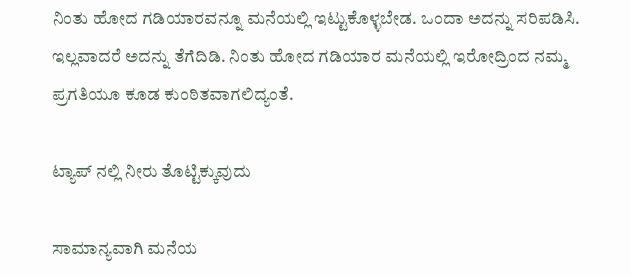ನಿಂತು ಹೋದ ಗಡಿಯಾರವನ್ನೂ ಮನೆಯಲ್ಲಿ ಇಟ್ಟುಕೊಳ್ಳಬೇಡ. ಒಂದಾ ಅದನ್ನು ಸರಿಪಡಿಸಿ. ಇಲ್ಲವಾದರೆ ಅದನ್ನು ತೆಗೆದಿಡಿ. ನಿಂತು ಹೋದ ಗಡಿಯಾರ ಮನೆಯಲ್ಲಿ ಇರೋದ್ರಿಂದ ನಮ್ಮ ಪ್ರಗತಿಯೂ ಕೂಡ ಕುಂಠಿತವಾಗಲಿದ್ಯಂತೆ.

ಟ್ಯಾಪ್ ನಲ್ಲಿ ನೀರು ತೊಟ್ಟಿಕ್ಕುವುದು

ಸಾಮಾನ್ಯವಾಗಿ ಮನೆಯ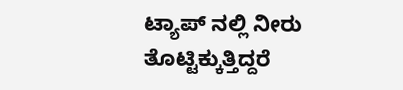ಟ್ಯಾಪ್ ನಲ್ಲಿ ನೀರು ತೊಟ್ಟಿಕ್ಕುತ್ತಿದ್ದರೆ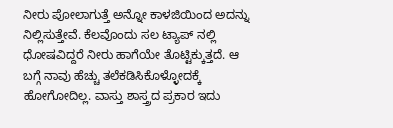ನೀರು ಪೋಲಾಗುತ್ತೆ ಅನ್ನೋ ಕಾಳಜಿಯಿಂದ ಅದನ್ನು ನಿಲ್ಲಿಸುತ್ತೇವೆ. ಕೆಲವೊಂದು ಸಲ ಟ್ಯಾಪ್ ನಲ್ಲಿ ಧೋಷವಿದ್ದರೆ ನೀರು ಹಾಗೆಯೇ ತೊಟ್ಟಿಕ್ಕುತ್ತದೆ. ಆ ಬಗ್ಗೆ ನಾವು ಹೆಚ್ಚು ತಲೆಕಡಿಸಿಕೊಳ್ಳೋದಕ್ಕೆ ಹೋಗೋದಿಲ್ಲ. ವಾಸ್ತು ಶಾಸ್ತ್ರದ ಪ್ರಕಾರ ಇದು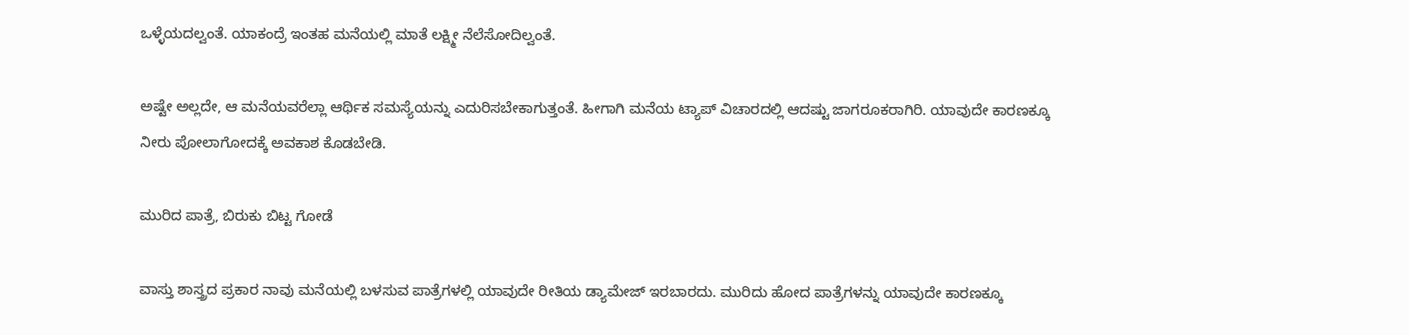ಒಳ್ಳೆಯದಲ್ವಂತೆ. ಯಾಕಂದ್ರೆ ಇಂತಹ ಮನೆಯಲ್ಲಿ ಮಾತೆ ಲಕ್ಷ್ಮೀ ನೆಲೆಸೋದಿಲ್ವಂತೆ.

ಅಷ್ಟೇ ಅಲ್ಲದೇ, ಆ ಮನೆಯವರೆಲ್ಲಾ ಆರ್ಥಿಕ ಸಮಸ್ಯೆಯನ್ನು ಎದುರಿಸಬೇಕಾಗುತ್ತಂತೆ. ಹೀಗಾಗಿ ಮನೆಯ ಟ್ಯಾಪ್ ವಿಚಾರದಲ್ಲಿ ಆದಷ್ಟು ಜಾಗರೂಕರಾಗಿರಿ. ಯಾವುದೇ ಕಾರಣಕ್ಕೂ ನೀರು ಪೋಲಾಗೋದಕ್ಕೆ ಅವಕಾಶ ಕೊಡಬೇಡಿ.

ಮುರಿದ ಪಾತ್ರೆ, ಬಿರುಕು ಬಿಟ್ಟ ಗೋಡೆ

ವಾಸ್ತು ಶಾಸ್ತ್ರದ ಪ್ರಕಾರ ನಾವು ಮನೆಯಲ್ಲಿ ಬಳಸುವ ಪಾತ್ರೆಗಳಲ್ಲಿ ಯಾವುದೇ ರೀತಿಯ ಡ್ಯಾಮೇಜ್ ಇರಬಾರದು. ಮುರಿದು ಹೋದ ಪಾತ್ರೆಗಳನ್ನು ಯಾವುದೇ ಕಾರಣಕ್ಕೂ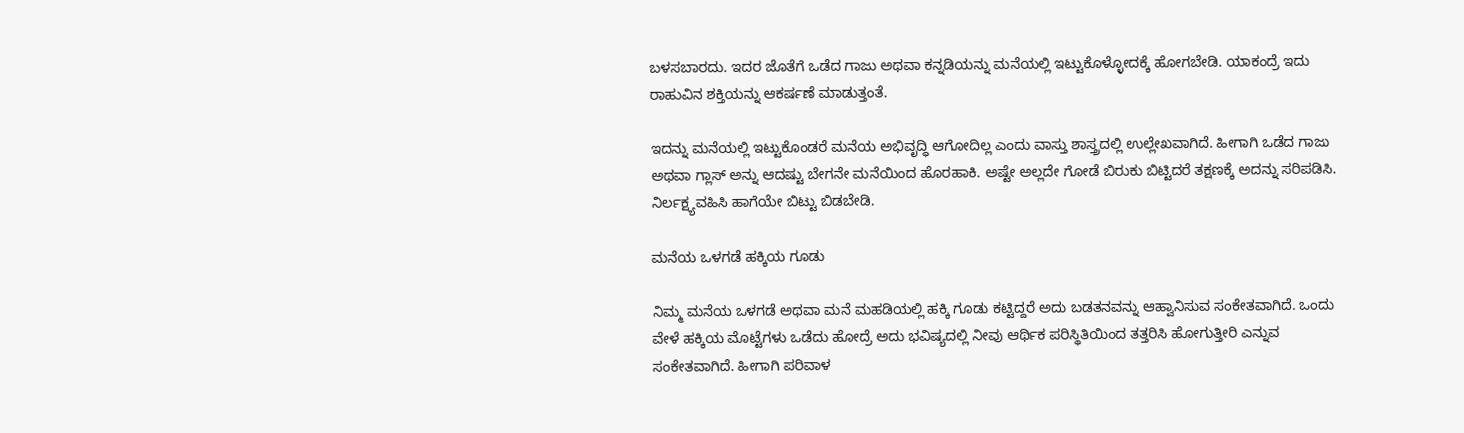ಬಳಸಬಾರದು. ಇದರ ಜೊತೆಗೆ ಒಡೆದ ಗಾಜು ಅಥವಾ ಕನ್ನಡಿಯನ್ನು ಮನೆಯಲ್ಲಿ ಇಟ್ಟುಕೊಳ್ಳೋದಕ್ಕೆ ಹೋಗಬೇಡಿ. ಯಾಕಂದ್ರೆ ಇದು ರಾಹುವಿನ ಶಕ್ತಿಯನ್ನು ಆಕರ್ಷಣೆ ಮಾಡುತ್ತಂತೆ.

ಇದನ್ನು ಮನೆಯಲ್ಲಿ ಇಟ್ಟುಕೊಂಡರೆ ಮನೆಯ ಅಭಿವೃದ್ಧಿ ಆಗೋದಿಲ್ಲ ಎಂದು ವಾಸ್ತು ಶಾಸ್ತ್ರದಲ್ಲಿ ಉಲ್ಲೇಖವಾಗಿದೆ. ಹೀಗಾಗಿ ಒಡೆದ ಗಾಜು ಅಥವಾ ಗ್ಲಾಸ್ ಅನ್ನು ಆದಷ್ಟು ಬೇಗನೇ ಮನೆಯಿಂದ ಹೊರಹಾಕಿ. ಅಷ್ಟೇ ಅಲ್ಲದೇ ಗೋಡೆ ಬಿರುಕು ಬಿಟ್ಟಿದರೆ ತಕ್ಷಣಕ್ಕೆ ಅದನ್ನು ಸರಿಪಡಿಸಿ. ನಿರ್ಲಕ್ಷ್ಯವಹಿಸಿ ಹಾಗೆಯೇ ಬಿಟ್ಟು ಬಿಡಬೇಡಿ.

ಮನೆಯ ಒಳಗಡೆ ಹಕ್ಕಿಯ ಗೂಡು

ನಿಮ್ಮ ಮನೆಯ ಒಳಗಡೆ ಅಥವಾ ಮನೆ ಮಹಡಿಯಲ್ಲಿ ಹಕ್ಕಿ ಗೂಡು ಕಟ್ಟಿದ್ದರೆ ಅದು ಬಡತನವನ್ನು ಆಹ್ವಾನಿಸುವ ಸಂಕೇತವಾಗಿದೆ. ಒಂದು ವೇಳೆ ಹಕ್ಕಿಯ ಮೊಟ್ಟೆಗಳು ಒಡೆದು ಹೋದ್ರೆ ಅದು ಭವಿಷ್ಯದಲ್ಲಿ ನೀವು ಆರ್ಥಿಕ ಪರಿಸ್ಥಿತಿಯಿಂದ ತತ್ತರಿಸಿ ಹೋಗುತ್ತೀರಿ ಎನ್ನುವ ಸಂಕೇತವಾಗಿದೆ. ಹೀಗಾಗಿ ಪರಿವಾಳ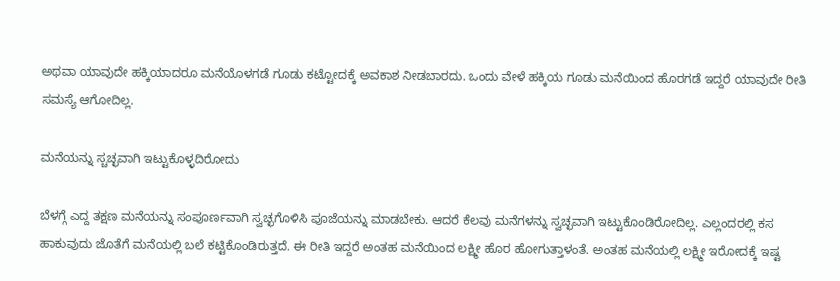ಅಥವಾ ಯಾವುದೇ ಹಕ್ಕಿಯಾದರೂ ಮನೆಯೊಳಗಡೆ ಗೂಡು ಕಟ್ಟೋದಕ್ಕೆ ಅವಕಾಶ ನೀಡಬಾರದು. ಒಂದು ವೇಳೆ ಹಕ್ಕಿಯ ಗೂಡು ಮನೆಯಿಂದ ಹೊರಗಡೆ ಇದ್ದರೆ ಯಾವುದೇ ರೀತಿ ಸಮಸ್ಯೆ ಆಗೋದಿಲ್ಲ.

ಮನೆಯನ್ನು ಸ್ಚಚ್ಛವಾಗಿ ಇಟ್ಟುಕೊಳ್ಳದಿರೋದು

ಬೆಳಗ್ಗೆ ಎದ್ದ ತಕ್ಷಣ ಮನೆಯನ್ನು ಸಂಪೂರ್ಣವಾಗಿ ಸ್ವಚ್ಛಗೊಳಿಸಿ ಪೂಜೆಯನ್ನು ಮಾಡಬೇಕು. ಆದರೆ ಕೆಲವು ಮನೆಗಳನ್ನು ಸ್ವಚ್ಛವಾಗಿ ಇಟ್ಟುಕೊಂಡಿರೋದಿಲ್ಲ. ಎಲ್ಲಂದರಲ್ಲಿ ಕಸ ಹಾಕುವುದು ಜೊತೆಗೆ ಮನೆಯಲ್ಲಿ ಬಲೆ ಕಟ್ಟಿಕೊಂಡಿರುತ್ತದೆ. ಈ ರೀತಿ ಇದ್ದರೆ ಅಂತಹ ಮನೆಯಿಂದ ಲಕ್ಷ್ಮೀ ಹೊರ ಹೋಗುತ್ತಾಳಂತೆ. ಅಂತಹ ಮನೆಯಲ್ಲಿ ಲಕ್ಷ್ಮೀ ಇರೋದಕ್ಕೆ ಇಷ್ಟ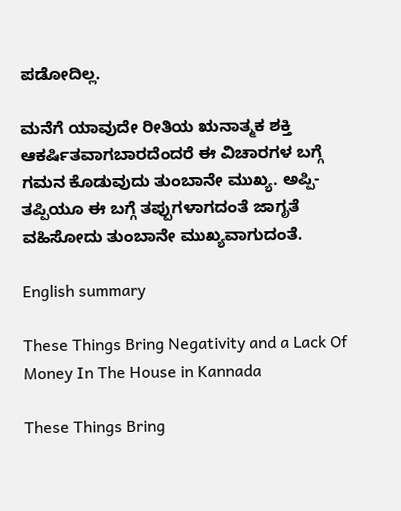ಪಡೋದಿಲ್ಲ.

ಮನೆಗೆ ಯಾವುದೇ ರೀತಿಯ ಋನಾತ್ಮಕ ಶಕ್ತಿ ಆಕರ್ಷಿತವಾಗಬಾರದೆಂದರೆ ಈ ವಿಚಾರಗಳ ಬಗ್ಗೆ ಗಮನ ಕೊಡುವುದು ತುಂಬಾನೇ ಮುಖ್ಯ. ಅಪ್ಪಿ-ತಪ್ಪಿಯೂ ಈ ಬಗ್ಗೆ ತಪ್ಪುಗಳಾಗದಂತೆ ಜಾಗೃತೆ ವಹಿಸೋದು ತುಂಬಾನೇ ಮುಖ್ಯವಾಗುದಂತೆ.

English summary

These Things Bring Negativity and a Lack Of Money In The House in Kannada

These Things Bring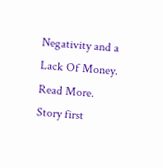Negativity and a Lack Of Money. Read More.
Story first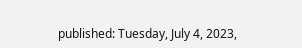published: Tuesday, July 4, 2023,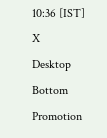10:36 [IST]
X
Desktop Bottom Promotion